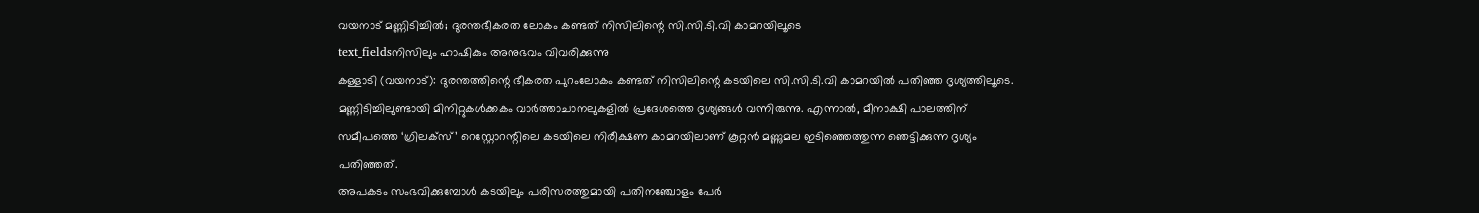വയനാട് മണ്ണിടിച്ചിൽ; ദുരന്തഭീകരത ലോകം കണ്ടത് നിസിലിന്റെ സി.സി.ടി.വി കാമറയിലൂടെ
text_fieldsനിസിലും ഹാഷികും അനുഭവം വിവരിക്കുന്നു
കള്ളാടി (വയനാട്): ദുരന്തത്തിന്റെ ഭീകരത പുറംലോകം കണ്ടത് നിസിലിന്റെ കടയിലെ സി.സി.ടി.വി കാമറയിൽ പതിഞ്ഞ ദൃശ്യത്തിലൂടെ. മണ്ണിടിച്ചിലുണ്ടായി മിനിറ്റുകൾക്കകം വാർത്താചാനലുകളിൽ പ്രദേശത്തെ ദൃശ്യങ്ങൾ വന്നിരുന്നു. എന്നാൽ, മീനാക്ഷി പാലത്തിന് സമീപത്തെ ‘ഗ്രിലക്സ്’ റെസ്റ്റോറന്റിലെ കടയിലെ നിരീക്ഷണ കാമറയിലാണ് കൂറ്റൻ മണ്ണുമല ഇടിഞ്ഞെത്തുന്ന ഞെട്ടിക്കുന്ന ദൃശ്യം പതിഞ്ഞത്.
അപകടം സംഭവിക്കുമ്പോൾ കടയിലും പരിസരത്തുമായി പതിനഞ്ചോളം പേർ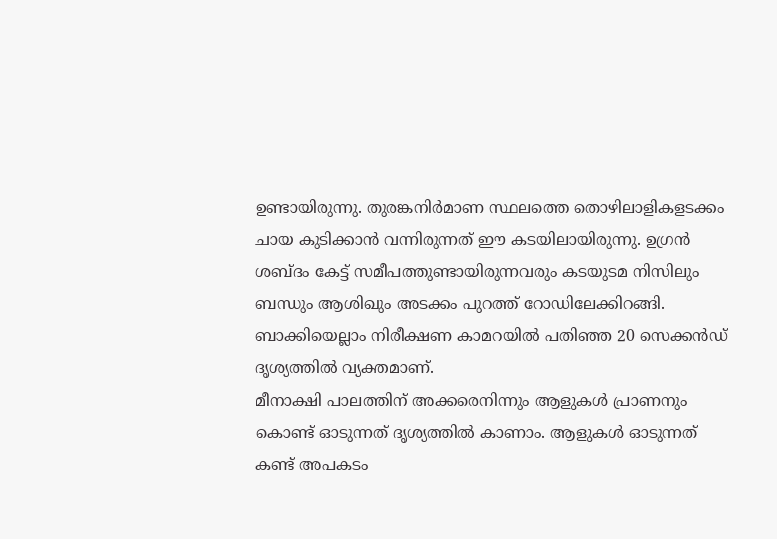ഉണ്ടായിരുന്നു. തുരങ്കനിർമാണ സ്ഥലത്തെ തൊഴിലാളികളടക്കം ചായ കുടിക്കാൻ വന്നിരുന്നത് ഈ കടയിലായിരുന്നു. ഉഗ്രൻ ശബ്ദം കേട്ട് സമീപത്തുണ്ടായിരുന്നവരും കടയുടമ നിസിലും ബന്ധും ആശിഖും അടക്കം പുറത്ത് റോഡിലേക്കിറങ്ങി. ബാക്കിയെല്ലാം നിരീക്ഷണ കാമറയിൽ പതിഞ്ഞ 20 സെക്കൻഡ് ദൃശ്യത്തിൽ വ്യക്തമാണ്.
മീനാക്ഷി പാലത്തിന് അക്കരെനിന്നും ആളുകൾ പ്രാണനും കൊണ്ട് ഓടുന്നത് ദൃശ്യത്തിൽ കാണാം. ആളുകൾ ഓടുന്നത് കണ്ട് അപകടം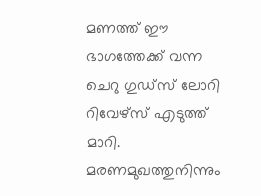മണത്ത് ഈ ഭാഗത്തേക്ക് വന്ന ചെറു ഗുഡ്സ് ലോറി റിവേഴ്സ് എടുത്ത് മാറി. മരണമുഖത്തുനിന്നും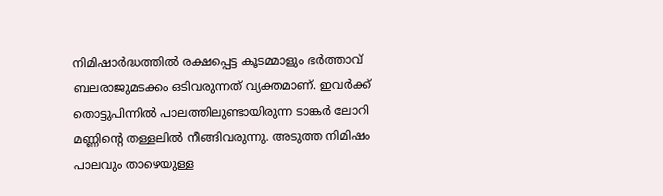നിമിഷാർദ്ധത്തിൽ രക്ഷപ്പെട്ട കൂടമ്മാളും ഭർത്താവ് ബലരാജുമടക്കം ഒടിവരുന്നത് വ്യക്തമാണ്. ഇവർക്ക് തൊട്ടുപിന്നിൽ പാലത്തിലുണ്ടായിരുന്ന ടാങ്കർ ലോറി മണ്ണിന്റെ തള്ളലിൽ നീങ്ങിവരുന്നു. അടുത്ത നിമിഷം പാലവും താഴെയുള്ള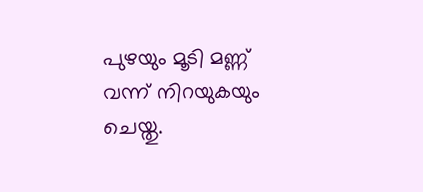പുഴയും മൂടി മണ്ണ് വന്ന് നിറയുകയും ചെയ്തു.